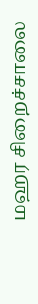மஹர சிறைச்சாலை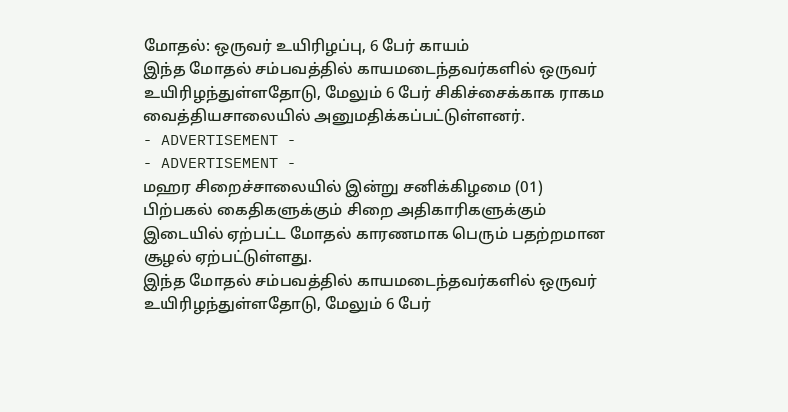மோதல்: ஒருவர் உயிரிழப்பு, 6 பேர் காயம்
இந்த மோதல் சம்பவத்தில் காயமடைந்தவர்களில் ஒருவர் உயிரிழந்துள்ளதோடு, மேலும் 6 பேர் சிகிச்சைக்காக ராகம வைத்தியசாலையில் அனுமதிக்கப்பட்டுள்ளனர்.
- ADVERTISEMENT -
- ADVERTISEMENT -
மஹர சிறைச்சாலையில் இன்று சனிக்கிழமை (01) பிற்பகல் கைதிகளுக்கும் சிறை அதிகாரிகளுக்கும் இடையில் ஏற்பட்ட மோதல் காரணமாக பெரும் பதற்றமான சூழல் ஏற்பட்டுள்ளது.
இந்த மோதல் சம்பவத்தில் காயமடைந்தவர்களில் ஒருவர் உயிரிழந்துள்ளதோடு, மேலும் 6 பேர்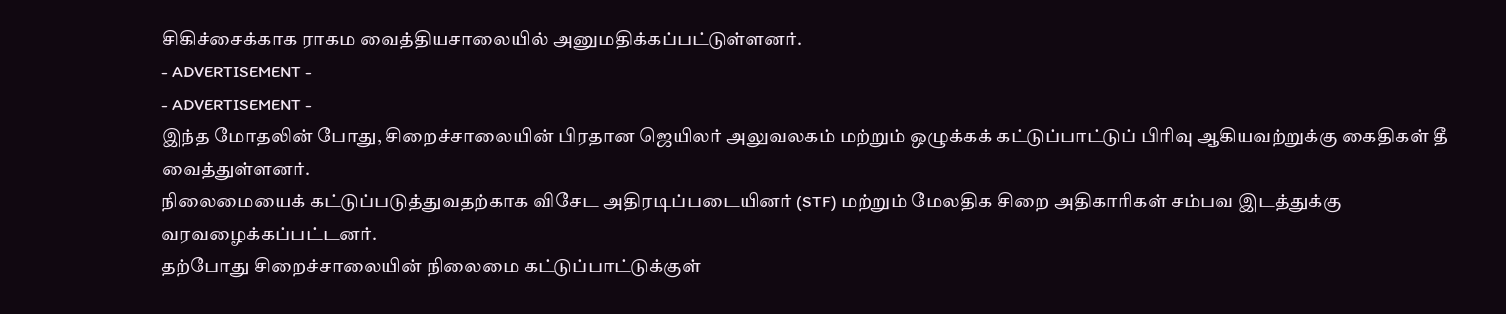சிகிச்சைக்காக ராகம வைத்தியசாலையில் அனுமதிக்கப்பட்டுள்ளனர்.
- ADVERTISEMENT -
- ADVERTISEMENT -
இந்த மோதலின் போது, சிறைச்சாலையின் பிரதான ஜெயிலர் அலுவலகம் மற்றும் ஒழுக்கக் கட்டுப்பாட்டுப் பிரிவு ஆகியவற்றுக்கு கைதிகள் தீ வைத்துள்ளனர்.
நிலைமையைக் கட்டுப்படுத்துவதற்காக விசேட அதிரடிப்படையினர் (STF) மற்றும் மேலதிக சிறை அதிகாரிகள் சம்பவ இடத்துக்கு வரவழைக்கப்பட்டனர்.
தற்போது சிறைச்சாலையின் நிலைமை கட்டுப்பாட்டுக்குள்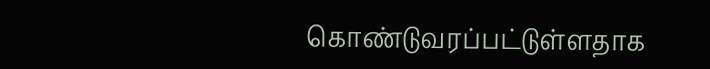கொண்டுவரப்பட்டுள்ளதாக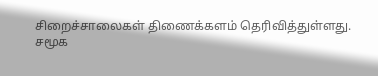சிறைச்சாலைகள் திணைக்களம் தெரிவித்துள்ளது.
சமூக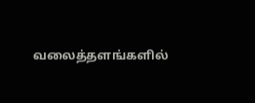வலைத்தளங்களில்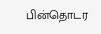பின்தொடர